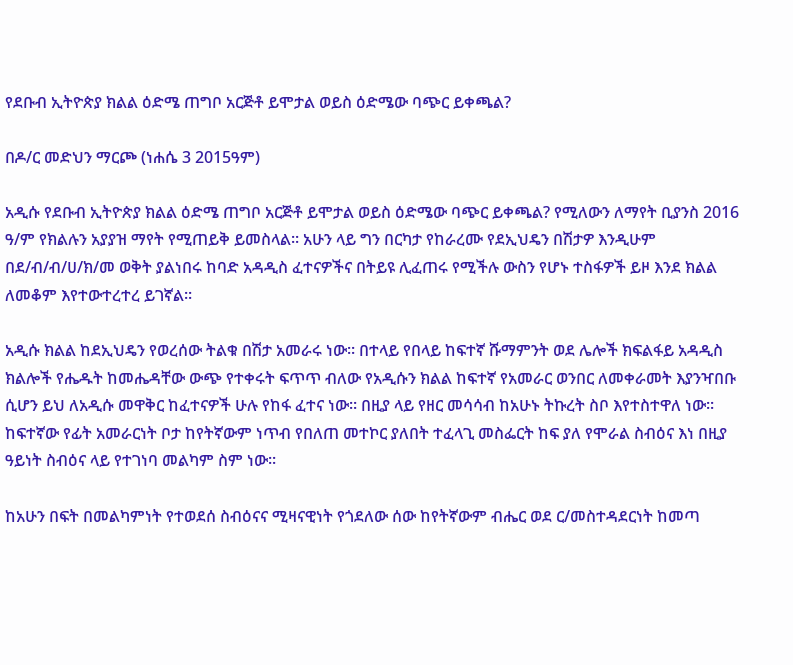የደቡብ ኢትዮጵያ ክልል ዕድሜ ጠግቦ አርጅቶ ይሞታል ወይስ ዕድሜው ባጭር ይቀጫል?

በዶ/ር መድህን ማርጮ (ነሐሴ 3 2015ዓም)

አዲሱ የደቡብ ኢትዮጵያ ክልል ዕድሜ ጠግቦ አርጅቶ ይሞታል ወይስ ዕድሜው ባጭር ይቀጫል? የሚለውን ለማየት ቢያንስ 2016 ዓ/ም የክልሉን አያያዝ ማየት የሚጠይቅ ይመስላል፡፡ አሁን ላይ ግን በርካታ የከራረሙ የደኢህዴን በሽታዎ እንዲሁም በደ/ብ/ብ/ሀ/ክ/መ ወቅት ያልነበሩ ከባድ አዳዲስ ፈተናዎችና በትይዩ ሊፈጠሩ የሚችሉ ውስን የሆኑ ተስፋዎች ይዞ እንደ ክልል ለመቆም እየተውተረተረ ይገኛል፡፡

አዲሱ ክልል ከደኢህዴን የወረሰው ትልቁ በሽታ አመራሩ ነው፡፡ በተላይ የበላይ ከፍተኛ ሹማምንት ወደ ሌሎች ክፍልፋይ አዳዲስ ክልሎች የሔዱት ከመሔዳቸው ውጭ የተቀሩት ፍጥጥ ብለው የአዲሱን ክልል ከፍተኛ የአመራር ወንበር ለመቀራመት እያንዣበቡ ሲሆን ይህ ለአዲሱ መዋቅር ከፈተናዎች ሁሉ የከፋ ፈተና ነው፡፡ በዚያ ላይ የዘር መሳሳብ ከአሁኑ ትኩረት ስቦ እየተስተዋለ ነው፡፡ ከፍተኛው የፊት አመራርነት ቦታ ከየትኛውም ነጥብ የበለጠ መተኮር ያለበት ተፈላጊ መስፌርት ከፍ ያለ የሞራል ስብዕና እነ በዚያ ዓይነት ስብዕና ላይ የተገነባ መልካም ስም ነው፡፡

ከአሁን በፍት በመልካምነት የተወደሰ ስብዕናና ሚዛናዊነት የጎደለው ሰው ከየትኛውም ብሔር ወደ ር/መስተዳደርነት ከመጣ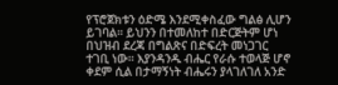የፕሮጀክቱን ዕድሜ እንደሚቀስፈው ግልፅ ሊሆን ይገባል፡፡ ይህንን በተመለከተ በድርጅትም ሆነ በህዝብ ደረጃ በግልጽና በድፍረት መነጋገር ተገቢ ነው፡፡ እያንዳንዱ ብሔር የራሱ ተወላጅ ሆኖ ቀደም ሲል በታማኝነት ብሔሩን ያላገለገለ አንድ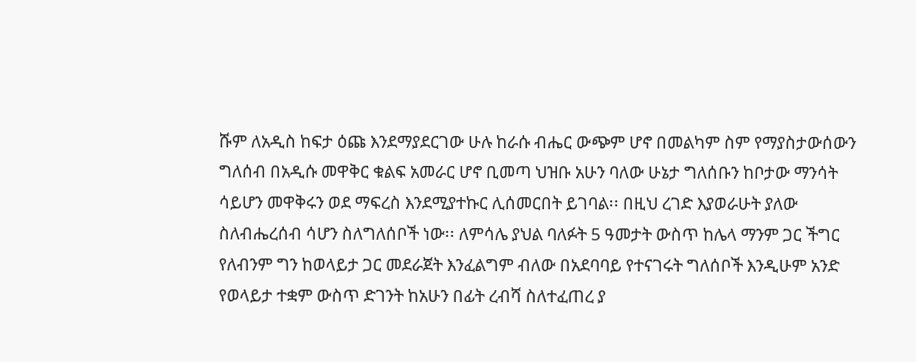ሹም ለአዲስ ከፍታ ዕጩ እንደማያደርገው ሁሉ ከራሱ ብሔር ውጭም ሆኖ በመልካም ስም የማያስታውሰውን ግለሰብ በአዲሱ መዋቅር ቁልፍ አመራር ሆኖ ቢመጣ ህዝቡ አሁን ባለው ሁኔታ ግለሰቡን ከቦታው ማንሳት ሳይሆን መዋቅሩን ወደ ማፍረስ እንደሚያተኩር ሊሰመርበት ይገባል፡፡ በዚህ ረገድ እያወራሁት ያለው ስለብሔረሰብ ሳሆን ስለግለሰቦች ነው፡፡ ለምሳሌ ያህል ባለፉት 5 ዓመታት ውስጥ ከሌላ ማንም ጋር ችግር የለብንም ግን ከወላይታ ጋር መደራጀት እንፈልግም ብለው በአደባባይ የተናገሩት ግለሰቦች እንዲሁም አንድ የወላይታ ተቋም ውስጥ ድገንት ከአሁን በፊት ረብሻ ስለተፈጠረ ያ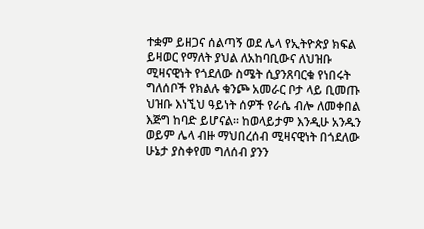ተቋም ይዘጋና ሰልጣኝ ወደ ሌላ የኢትዮጵያ ክፍል ይዛወር የማለት ያህል ለአከባቢውና ለህዝቡ ሚዛናዊነት የጎደለው ስሜት ሲያንጸባርቁ የነበሩት ግለሰቦች የክልሉ ቁንጮ አመራር ቦታ ላይ ቢመጡ ህዝቡ እነኚህ ዓይነት ሰዎች የራሴ ብሎ ለመቀበል እጅግ ከባድ ይሆናል፡፡ ከወላይታም እንዲሁ አንዱን ወይም ሌላ ብዙ ማህበረሰብ ሚዛናዊነት በጎደለው ሁኔታ ያስቀየመ ግለሰብ ያንን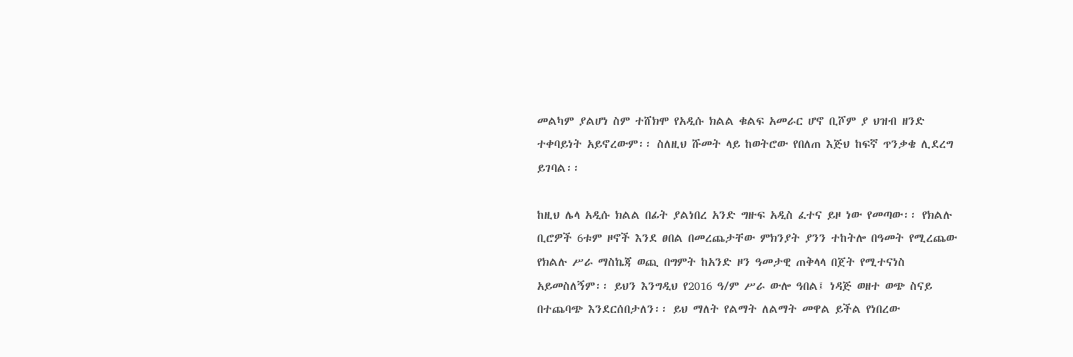መልካም ያልሆነ ስም ተሸክሞ የአዲሱ ክልል ቁልፍ አመራር ሆኖ ቢሾም ያ ህዝብ ዘንድ ተቀባይነት አይኖረውም፡፡ ስለዚህ ሹመት ላይ ከወትሮው የበለጠ እጅህ ከፍኛ ጥንቃቄ ሊደረግ ይገባል፡፡

ከዚህ ሌላ አዲሱ ክልል በፊት ያልነበረ አንድ ግዙፍ አዲስ ፈተና ይዞ ነው የመጣው፡፡ የክልሉ ቢሮዎች 6ቱም ዞኖች እንደ ፀበል በመረጨታቸው ምክንያት ያንን ተከትሎ በዓመት የሚረጨው የክልሉ ሥራ ማስኬጃ ወጪ በግምት ከአንድ ዞን ዓመታዊ ጠቅላላ በጀት የሚተናነስ አይመስለኝም፡፡ ይህን እንግዲህ የ2016 ዓ/ም ሥራ ውሎ ዓበል፤ ነዳጅ ወዘተ ወጭ ስናይ በተጨባጭ እንደርሰበታለን፡፡ ይህ ማለት የልማት ለልማት መዋል ይችል የነበረው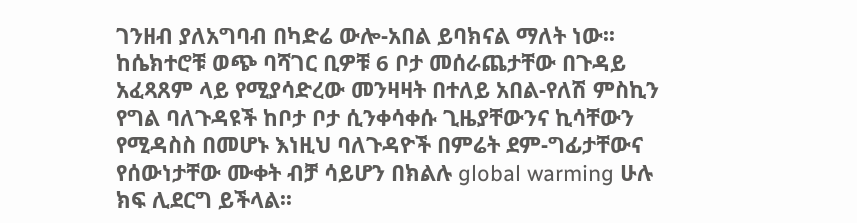ገንዘብ ያለአግባብ በካድሬ ውሎ-አበል ይባክናል ማለት ነው፡፡ ከሴክተሮቹ ወጭ ባሻገር ቢዎቹ 6 ቦታ መሰራጨታቸው በጉዳይ አፈጻጸም ላይ የሚያሳድረው መንዛዛት በተለይ አበል-የለሽ ምስኪን የግል ባለጉዳዩች ከቦታ ቦታ ሲንቀሳቀሱ ጊዜያቸውንና ኪሳቸውን የሚዳስስ በመሆኑ እነዚህ ባለጉዳዮች በምሬት ደም-ግፊታቸውና የሰውነታቸው ሙቀት ብቻ ሳይሆን በክልሉ global warming ሁሉ ክፍ ሊደርግ ይችላል፡፡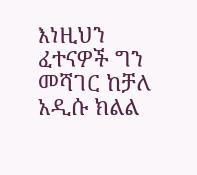እነዚህን ፈተናዎች ግን መሻገር ከቻለ አዲሱ ክልል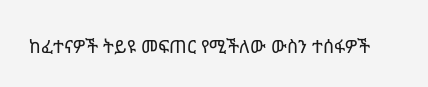ከፈተናዎች ትይዩ መፍጠር የሚችለው ውስን ተሰፋዎች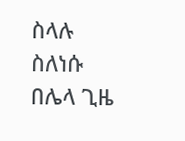ስላሉ ስለነሱ በሌላ ጊዜ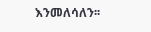እንመለሳለን፡፡